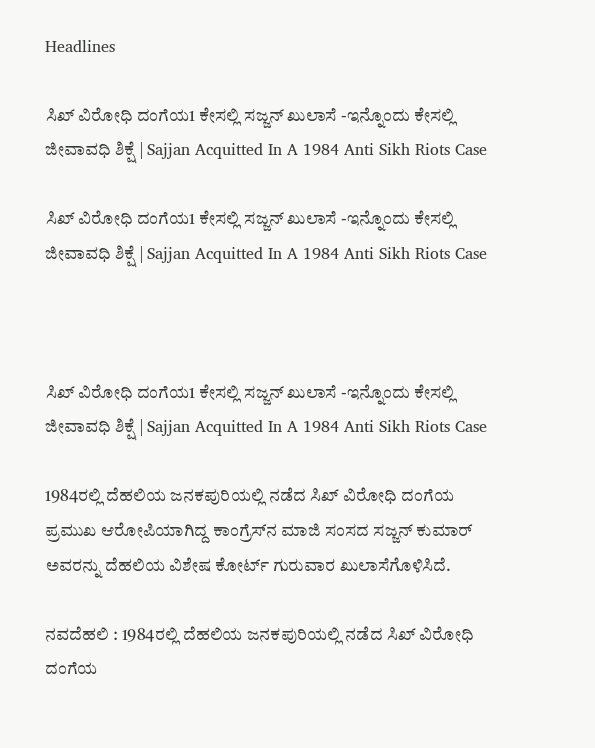Headlines

ಸಿಖ್‌ ವಿರೋಧಿ ದಂಗೆಯ1 ಕೇಸಲ್ಲಿ ಸಜ್ಜನ್‌ ಖುಲಾಸೆ -ಇನ್ನೊಂದು ಕೇಸಲ್ಲಿ ಜೀವಾವಧಿ ಶಿಕ್ಷೆ | Sajjan Acquitted In A 1984 Anti Sikh Riots Case

ಸಿಖ್‌ ವಿರೋಧಿ ದಂಗೆಯ1 ಕೇಸಲ್ಲಿ ಸಜ್ಜನ್‌ ಖುಲಾಸೆ -ಇನ್ನೊಂದು ಕೇಸಲ್ಲಿ ಜೀವಾವಧಿ ಶಿಕ್ಷೆ | Sajjan Acquitted In A 1984 Anti Sikh Riots Case



ಸಿಖ್‌ ವಿರೋಧಿ ದಂಗೆಯ1 ಕೇಸಲ್ಲಿ ಸಜ್ಜನ್‌ ಖುಲಾಸೆ -ಇನ್ನೊಂದು ಕೇಸಲ್ಲಿ ಜೀವಾವಧಿ ಶಿಕ್ಷೆ | Sajjan Acquitted In A 1984 Anti Sikh Riots Case

1984ರಲ್ಲಿ ದೆಹಲಿಯ ಜನಕಪುರಿಯಲ್ಲಿ ನಡೆದ ಸಿಖ್‌ ವಿರೋಧಿ ದಂಗೆಯ ಪ್ರಮುಖ ಆರೋಪಿಯಾಗಿದ್ದ ಕಾಂಗ್ರೆಸ್‌ನ ಮಾಜಿ ಸಂಸದ ಸಜ್ಜನ್ ಕುಮಾರ್‌ ಅವರನ್ನು ದೆಹಲಿಯ ವಿಶೇಷ ಕೋರ್ಟ್‌ ಗುರುವಾರ ಖುಲಾಸೆಗೊಳಿಸಿದೆ.

ನವದೆಹಲಿ : 1984ರಲ್ಲಿ ದೆಹಲಿಯ ಜನಕಪುರಿಯಲ್ಲಿ ನಡೆದ ಸಿಖ್‌ ವಿರೋಧಿ ದಂಗೆಯ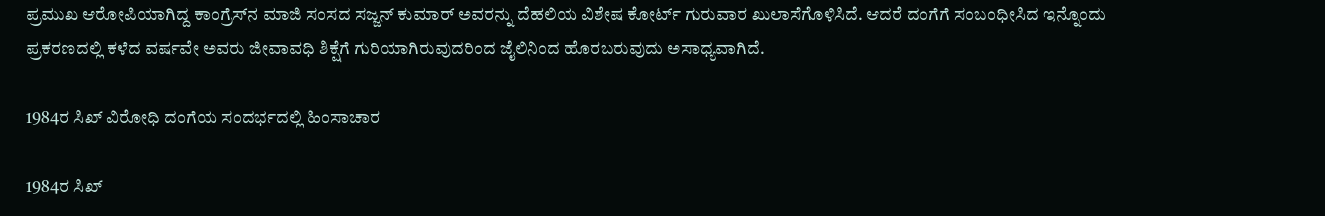ಪ್ರಮುಖ ಆರೋಪಿಯಾಗಿದ್ದ ಕಾಂಗ್ರೆಸ್‌ನ ಮಾಜಿ ಸಂಸದ ಸಜ್ಜನ್ ಕುಮಾರ್‌ ಅವರನ್ನು ದೆಹಲಿಯ ವಿಶೇಷ ಕೋರ್ಟ್‌ ಗುರುವಾರ ಖುಲಾಸೆಗೊಳಿಸಿದೆ. ಆದರೆ ದಂಗೆಗೆ ಸಂಬಂಧೀಸಿದ ಇನ್ನೊಂದು ಪ್ರಕರಣದಲ್ಲಿ ಕಳೆದ ವರ್ಷವೇ ಅವರು ಜೀವಾವಧಿ ಶಿಕ್ಷೆಗೆ ಗುರಿಯಾಗಿರುವುದರಿಂದ ಜೈಲಿನಿಂದ ಹೊರಬರುವುದು ಅಸಾಧ್ಯವಾಗಿದೆ.

1984ರ ಸಿಖ್ ವಿರೋಧಿ ದಂಗೆಯ ಸಂದರ್ಭದಲ್ಲಿ ಹಿಂಸಾಚಾರ

1984ರ ಸಿಖ್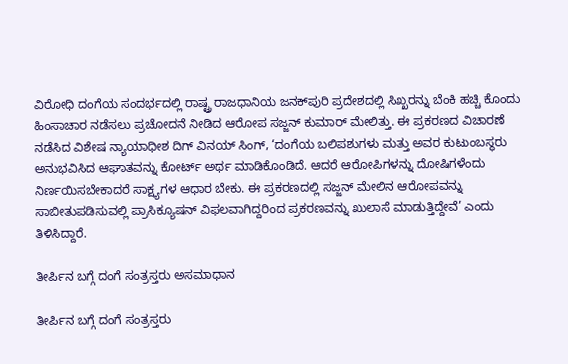ವಿರೋಧಿ ದಂಗೆಯ ಸಂದರ್ಭದಲ್ಲಿ ರಾಷ್ಟ್ರ ರಾಜಧಾನಿಯ ಜನಕ್‌ಪುರಿ ಪ್ರದೇಶದಲ್ಲಿ ಸಿಖ್ಖರನ್ನು ಬೆಂಕಿ ಹಚ್ಚಿ ಕೊಂದು ಹಿಂಸಾಚಾರ ನಡೆಸಲು ಪ್ರಚೋದನೆ ನೀಡಿದ ಆರೋಪ ಸಜ್ಜನ್‌ ಕುಮಾರ್ ಮೇಲಿತ್ತು. ಈ ಪ್ರಕರಣದ ವಿಚಾರಣೆ ನಡೆಸಿದ ವಿಶೇಷ ನ್ಯಾಯಾಧೀಶ ದಿಗ್ ವಿನಯ್‌ ಸಿಂಗ್, ‘ದಂಗೆಯ ಬಲಿಪಶುಗಳು ಮತ್ತು ಅವರ ಕುಟುಂಬಸ್ಥರು ಅನುಭವಿಸಿದ ಆಘಾತವನ್ನು ಕೋರ್ಟ್‌ ಅರ್ಥ ಮಾಡಿಕೊಂಡಿದೆ. ಆದರೆ ಆರೋಪಿಗಳನ್ನು ದೋಷಿಗಳೆಂದು ನಿರ್ಣಯಿಸಬೇಕಾದರೆ ಸಾಕ್ಷ್ಯಗಳ ಆಧಾರ ಬೇಕು. ಈ ಪ್ರಕರಣದಲ್ಲಿ ಸಜ್ಜನ್‌ ಮೇಲಿನ ಆರೋಪವನ್ನು ಸಾಬೀತುಪಡಿಸುವಲ್ಲಿ ಪ್ರಾಸಿಕ್ಯೂಷನ್ ವಿಫಲವಾಗಿದ್ದರಿಂದ ಪ್ರಕರಣವನ್ನು ಖುಲಾಸೆ ಮಾಡುತ್ತಿದ್ದೇವೆ’ ಎಂದು ತಿಳಿಸಿದ್ದಾರೆ.

ತೀರ್ಪಿನ ಬಗ್ಗೆ ದಂಗೆ ಸಂತ್ರಸ್ತರು ಅಸಮಾಧಾನ

ತೀರ್ಪಿನ ಬಗ್ಗೆ ದಂಗೆ ಸಂತ್ರಸ್ತರು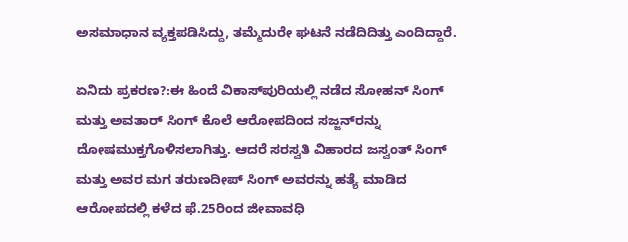ಅಸಮಾಧಾನ ವ್ಯಕ್ತಪಡಿಸಿದ್ದು, ತಮ್ಮೆದುರೇ ಘಟನೆ ನಡೆದಿದಿತ್ತು ಎಂದಿದ್ದಾರೆ.

ಏನಿದು ಪ್ರಕರಣ?:ಈ ಹಿಂದೆ ವಿಕಾಸ್‌ಪುರಿಯಲ್ಲಿ ನಡೆದ ಸೋಹನ್ ಸಿಂಗ್ ಮತ್ತು ಅವತಾರ್ ಸಿಂಗ್ ಕೊಲೆ ಆರೋಪದಿಂದ ಸಜ್ಜನ್‌ರನ್ನು ದೋಷಮುಕ್ತಗೊಳಿಸಲಾಗಿತ್ತು. ಆದರೆ ಸರಸ್ವತಿ ವಿಹಾರದ ಜಸ್ವಂತ್ ಸಿಂಗ್ ಮತ್ತು ಅವರ ಮಗ ತರುಣದೀಪ್‌ ಸಿಂಗ್‌ ಅವರನ್ನು ಹತ್ಯೆ ಮಾಡಿದ ಆರೋಪದಲ್ಲಿ ಕಳೆದ ಫೆ.25ರಿಂದ ಜೀವಾವಧಿ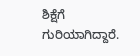ಶಿಕ್ಷೆಗೆ ಗುರಿಯಾಗಿದ್ದಾರೆ.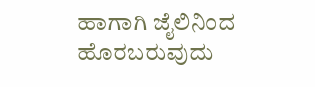ಹಾಗಾಗಿ ಜೈಲಿನಿಂದ ಹೊರಬರುವುದು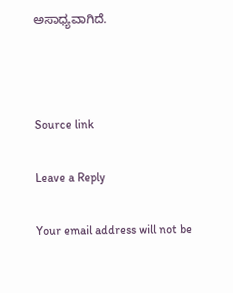ಅಸಾಧ್ಯವಾಗಿದೆ.



Source link

Leave a Reply

Your email address will not be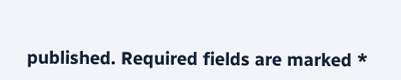published. Required fields are marked *